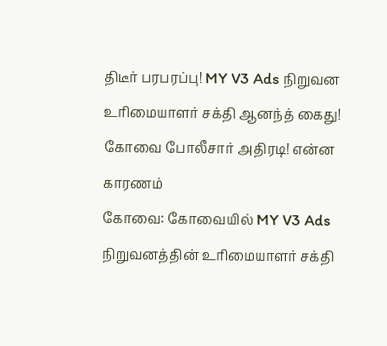திடீர் பரபரப்பு! MY V3 Ads நிறுவன உரிமையாளர் சக்தி ஆனந்த் கைது! கோவை போலீசார் அதிரடி! என்ன காரணம்
கோவை: கோவையில் MY V3 Ads நிறுவனத்தின் உரிமையாளர் சக்தி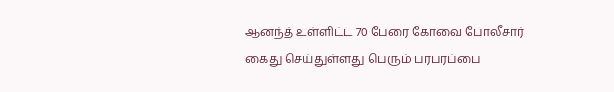ஆனந்த் உள்ளிட்ட 70 பேரை கோவை போலீசார் கைது செய்துள்ளது பெரும் பரபரப்பை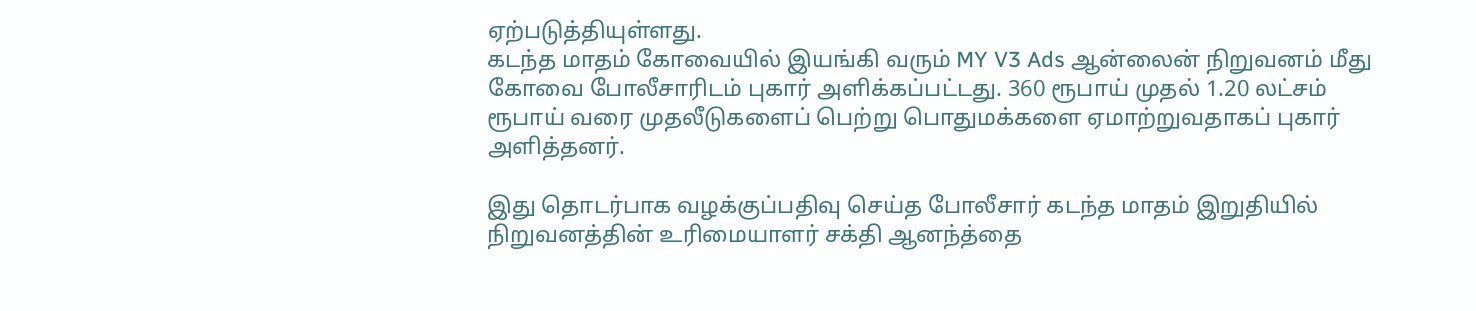ஏற்படுத்தியுள்ளது.
கடந்த மாதம் கோவையில் இயங்கி வரும் MY V3 Ads ஆன்லைன் நிறுவனம் மீது கோவை போலீசாரிடம் புகார் அளிக்கப்பட்டது. 360 ரூபாய் முதல் 1.20 லட்சம் ரூபாய் வரை முதலீடுகளைப் பெற்று பொதுமக்களை ஏமாற்றுவதாகப் புகார் அளித்தனர்.

இது தொடர்பாக வழக்குப்பதிவு செய்த போலீசார் கடந்த மாதம் இறுதியில் நிறுவனத்தின் உரிமையாளர் சக்தி ஆனந்த்தை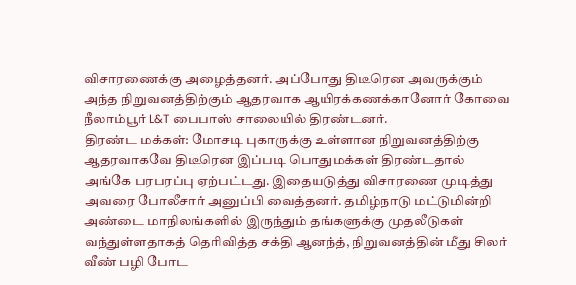விசாரணைக்கு அழைத்தனர். அப்போது திடீரென அவருக்கும் அந்த நிறுவனத்திற்கும் ஆதரவாக ஆயிரக்கணக்கானோர் கோவை நீலாம்பூர் L&T பைபாஸ் சாலையில் திரண்டனர்.
திரண்ட மக்கள்: மோசடி புகாருக்கு உள்ளான நிறுவனத்திற்கு ஆதரவாகவே திடீரென இப்படி பொதுமக்கள் திரண்டதால் அங்கே பரபரப்பு ஏற்பட்டது. இதையடுத்து விசாரணை முடித்து அவரை போலீசார் அனுப்பி வைத்தனர். தமிழ்நாடு மட்டுமின்றி அண்டை மாநிலங்களில் இருந்தும் தங்களுக்கு முதலீடுகள் வந்துள்ளதாகத் தெரிவித்த சக்தி ஆனந்த், நிறுவனத்தின் மீது சிலர் வீண் பழி போட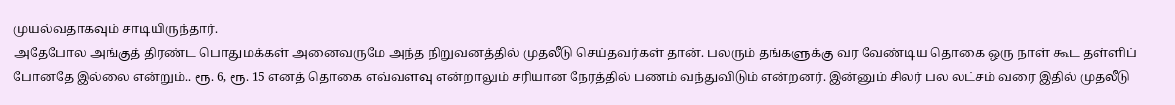முயல்வதாகவும் சாடியிருந்தார்.
அதேபோல அங்குத் திரண்ட பொதுமக்கள் அனைவருமே அந்த நிறுவனத்தில் முதலீடு செய்தவர்கள் தான். பலரும் தங்களுக்கு வர வேண்டிய தொகை ஒரு நாள் கூட தள்ளிப் போனதே இல்லை என்றும்.. ரூ. 6, ரூ. 15 எனத் தொகை எவ்வளவு என்றாலும் சரியான நேரத்தில் பணம் வந்துவிடும் என்றனர். இன்னும் சிலர் பல லட்சம் வரை இதில் முதலீடு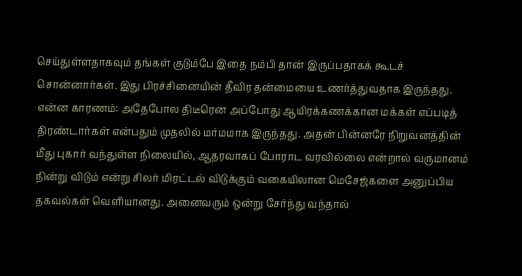செய்துள்ளதாகவும் தங்கள் குடும்பே இதை நம்பி தான் இருப்பதாகக் கூடச் சொன்னார்கள். இது பிரச்சினையின் தீவிர தன்மையை உணர்த்துவதாக இருந்தது.
என்ன காரணம்: அதேபோல திடீரென அப்போது ஆயிரக்கணக்கான மக்கள் எப்படித் திரண்டார்கள் என்பதும் முதலில் மர்மமாக இருந்தது. அதன் பின்னரே நிறுவனத்தின் மீது புகார் வந்துள்ள நிலையில், ஆதரவாகப் போராட வரவில்லை என்றால் வருமானம் நின்று விடும் என்று சிலர் மிரட்டல் விடுக்கும் வகையிலான மெசேஜ்களை அனுப்பிய தகவல்கள் வெளியானது. அனைவரும் ஒன்று சேர்ந்து வந்தால்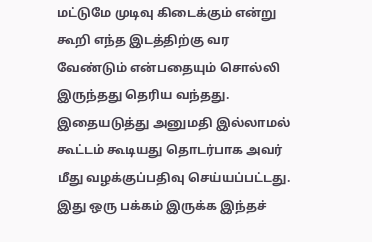மட்டுமே முடிவு கிடைக்கும் என்று கூறி எந்த இடத்திற்கு வர வேண்டும் என்பதையும் சொல்லி இருந்தது தெரிய வந்தது.
இதையடுத்து அனுமதி இல்லாமல் கூட்டம் கூடியது தொடர்பாக அவர் மீது வழக்குப்பதிவு செய்யப்பட்டது. இது ஒரு பக்கம் இருக்க இந்தச்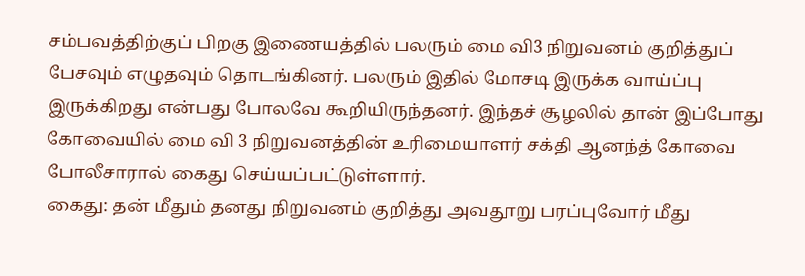சம்பவத்திற்குப் பிறகு இணையத்தில் பலரும் மை வி3 நிறுவனம் குறித்துப் பேசவும் எழுதவும் தொடங்கினர். பலரும் இதில் மோசடி இருக்க வாய்ப்பு இருக்கிறது என்பது போலவே கூறியிருந்தனர். இந்தச் சூழலில் தான் இப்போது கோவையில் மை வி 3 நிறுவனத்தின் உரிமையாளர் சக்தி ஆனந்த் கோவை போலீசாரால் கைது செய்யப்பட்டுள்ளார்.
கைது: தன் மீதும் தனது நிறுவனம் குறித்து அவதூறு பரப்புவோர் மீது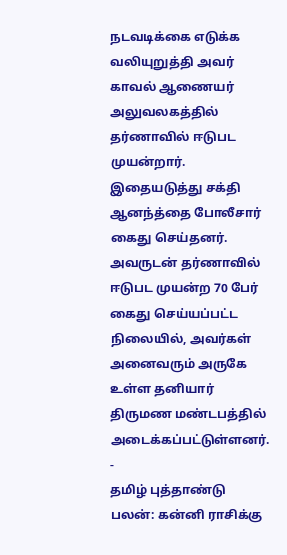நடவடிக்கை எடுக்க வலியுறுத்தி அவர் காவல் ஆணையர் அலுவலகத்தில் தர்ணாவில் ஈடுபட முயன்றார். இதையடுத்து சக்தி ஆனந்த்தை போலீசார் கைது செய்தனர். அவருடன் தர்ணாவில் ஈடுபட முயன்ற 70 பேர் கைது செய்யப்பட்ட நிலையில், அவர்கள் அனைவரும் அருகே உள்ள தனியார் திருமண மண்டபத்தில் அடைக்கப்பட்டுள்ளனர்.
-
தமிழ் புத்தாண்டு பலன்: கன்னி ராசிக்கு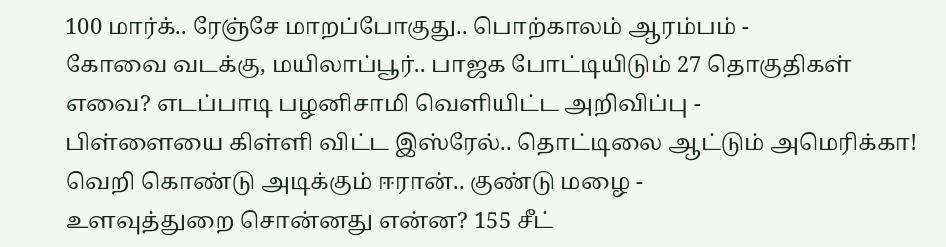100 மார்க்.. ரேஞ்சே மாறப்போகுது.. பொற்காலம் ஆரம்பம் -
கோவை வடக்கு, மயிலாப்பூர்.. பாஜக போட்டியிடும் 27 தொகுதிகள் எவை? எடப்பாடி பழனிசாமி வெளியிட்ட அறிவிப்பு -
பிள்ளையை கிள்ளி விட்ட இஸ்ரேல்.. தொட்டிலை ஆட்டும் அமெரிக்கா! வெறி கொண்டு அடிக்கும் ஈரான்.. குண்டு மழை -
உளவுத்துறை சொன்னது என்ன? 155 சீட்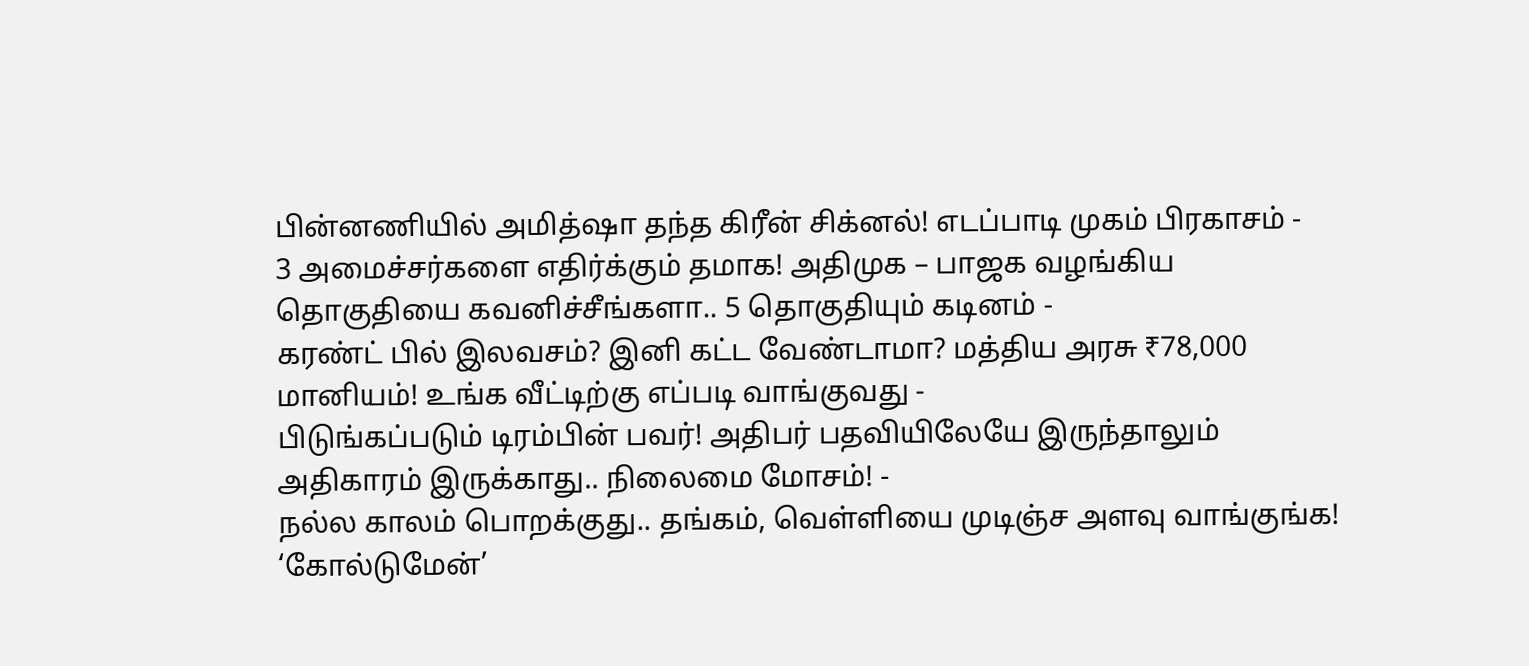பின்னணியில் அமித்ஷா தந்த கிரீன் சிக்னல்! எடப்பாடி முகம் பிரகாசம் -
3 அமைச்சர்களை எதிர்க்கும் தமாக! அதிமுக – பாஜக வழங்கிய தொகுதியை கவனிச்சீங்களா.. 5 தொகுதியும் கடினம் -
கரண்ட் பில் இலவசம்? இனி கட்ட வேண்டாமா? மத்திய அரசு ₹78,000 மானியம்! உங்க வீட்டிற்கு எப்படி வாங்குவது -
பிடுங்கப்படும் டிரம்பின் பவர்! அதிபர் பதவியிலேயே இருந்தாலும் அதிகாரம் இருக்காது.. நிலைமை மோசம்! -
நல்ல காலம் பொறக்குது.. தங்கம், வெள்ளியை முடிஞ்ச அளவு வாங்குங்க! ‘கோல்டுமேன்’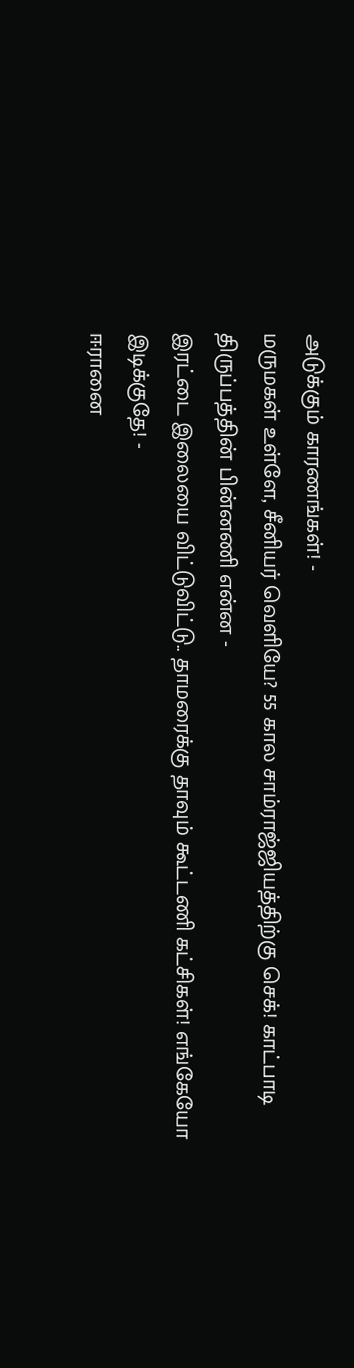அடுக்கும் காரணங்கள்! -
மருமகள் உள்ளே, சீனியர் வெளியே? 55 கால சாம்ராஜ்ஜியத்திற்கு செக்! காட்பாடி திருப்பத்தின் பின்னணி என்ன -
இரட்டை இலையை விட்டுவிட்டு.. தாமரைக்கு தாவும் கூட்டணி கட்சிகள்! எங்கேயோ இடிக்குதே! -
ஈரானை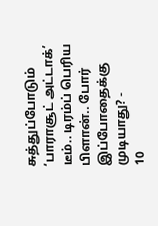சுத்துப்போடும் ‘பாராசூட் அட்டாக்’ டீம்.. டிரம்ப் பெரிய பிளான்.. போர் இப்போதைக்கு முடியாது? -
10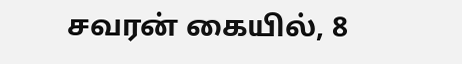சவரன் கையில், 8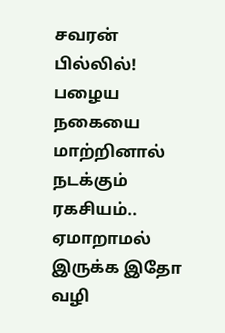சவரன் பில்லில்! பழைய நகையை மாற்றினால் நடக்கும் ரகசியம்.. ஏமாறாமல் இருக்க இதோ வழி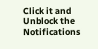Click it and Unblock the Notifications